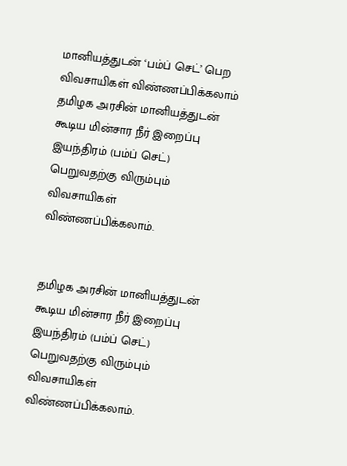மானியத்துடன் ‘பம்ப் செட்’ பெற விவசாயிகள் விண்ணப்பிக்கலாம்
தமிழக அரசின் மானியத்துடன் கூடிய மின்சார நீர் இறைப்பு இயந்திரம் (பம்ப் செட்) பெறுவதற்கு விரும்பும் விவசாயிகள் விண்ணப்பிக்கலாம்.


தமிழக அரசின் மானியத்துடன் கூடிய மின்சார நீர் இறைப்பு இயந்திரம் (பம்ப் செட்) பெறுவதற்கு விரும்பும் விவசாயிகள் விண்ணப்பிக்கலாம்.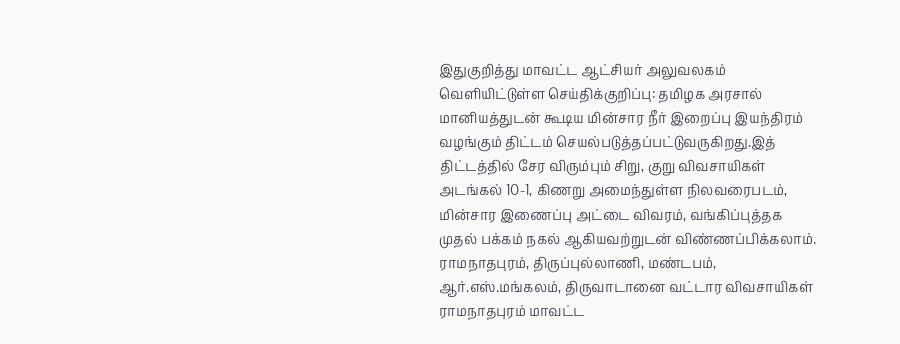இதுகுறித்து மாவட்ட ஆட்சியர் அலுவலகம் வெளியிட்டுள்ள செய்திக்குறிப்பு: தமிழக அரசால் மானியத்துடன் கூடிய மின்சார நீர் இறைப்பு இயந்திரம் வழங்கும் திட்டம் செயல்படுத்தப்பட்டுவருகிறது.இத் திட்டத்தில் சேர விரும்பும் சிறு, குறு விவசாயிகள் அடங்கல் 10-1, கிணறு அமைந்துள்ள நிலவரைபடம், மின்சார இணைப்பு அட்டை விவரம், வங்கிப்புத்தக முதல் பக்கம் நகல் ஆகியவற்றுடன் விண்ணப்பிக்கலாம்.
ராமநாதபுரம், திருப்புல்லாணி, மண்டபம், ஆர்.எஸ்.மங்கலம், திருவாடானை வட்டார விவசாயிகள் ராமநாதபுரம் மாவட்ட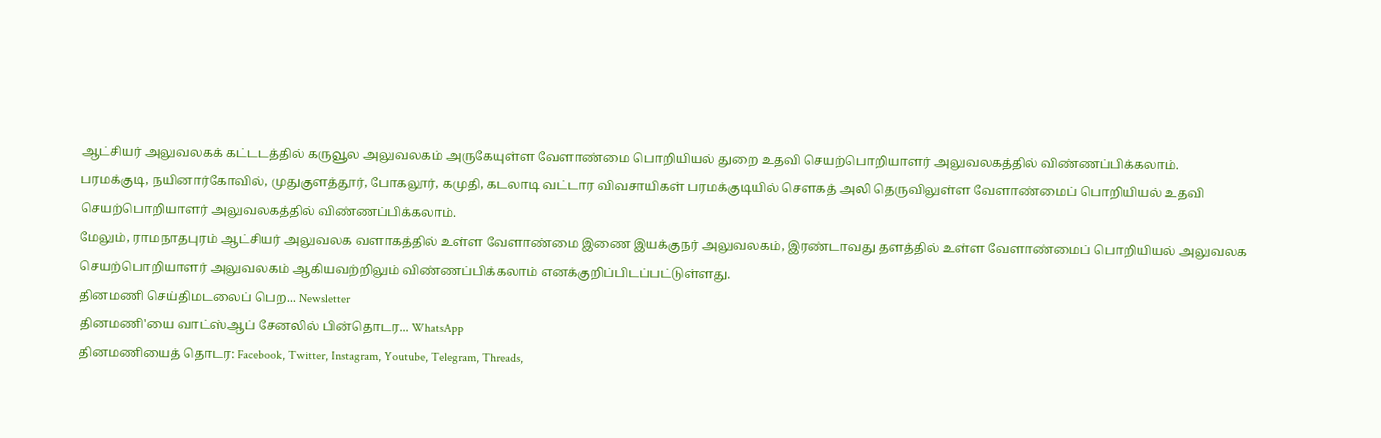ஆட்சியர் அலுவலகக் கட்டடத்தில் கருவூல அலுவலகம் அருகேயுள்ள வேளாண்மை பொறியியல் துறை உதவி செயற்பொறியாளர் அலுவலகத்தில் விண்ணப்பிக்கலாம்.
பரமக்குடி, நயினார்கோவில், முதுகுளத்தூர், போகலூர், கமுதி, கடலாடி வட்டார விவசாயிகள் பரமக்குடியில் சௌகத் அலி தெருவிலுள்ள வேளாண்மைப் பொறியியல் உதவி செயற்பொறியாளர் அலுவலகத்தில் விண்ணப்பிக்கலாம்.
மேலும், ராமநாதபுரம் ஆட்சியர் அலுவலக வளாகத்தில் உள்ள வேளாண்மை இணை இயக்குநர் அலுவலகம், இரண்டாவது தளத்தில் உள்ள வேளாண்மைப் பொறியியல் அலுவலக செயற்பொறியாளர் அலுவலகம் ஆகியவற்றிலும் விண்ணப்பிக்கலாம் எனக்குறிப்பிடப்பட்டுள்ளது.
தினமணி செய்திமடலைப் பெற... Newsletter
தினமணி'யை வாட்ஸ்ஆப் சேனலில் பின்தொடர... WhatsApp
தினமணியைத் தொடர: Facebook, Twitter, Instagram, Youtube, Telegram, Threads,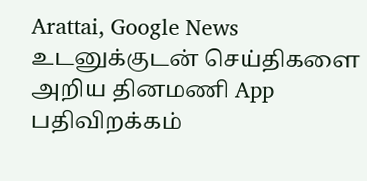Arattai, Google News
உடனுக்குடன் செய்திகளை அறிய தினமணி App பதிவிறக்கம்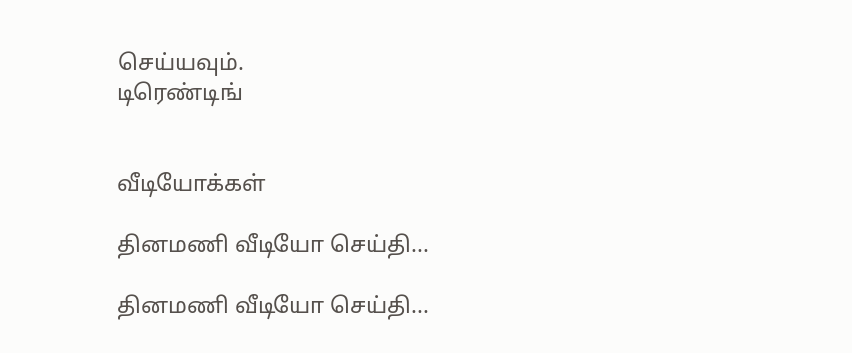செய்யவும்.
டிரெண்டிங்


வீடியோக்கள்

தினமணி வீடியோ செய்தி...

தினமணி வீடியோ செய்தி...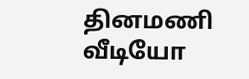தினமணி வீடியோ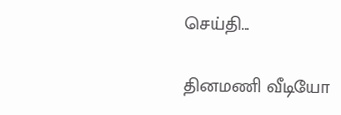செய்தி...

தினமணி வீடியோ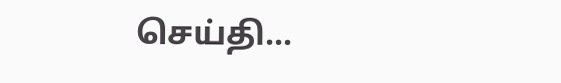செய்தி...